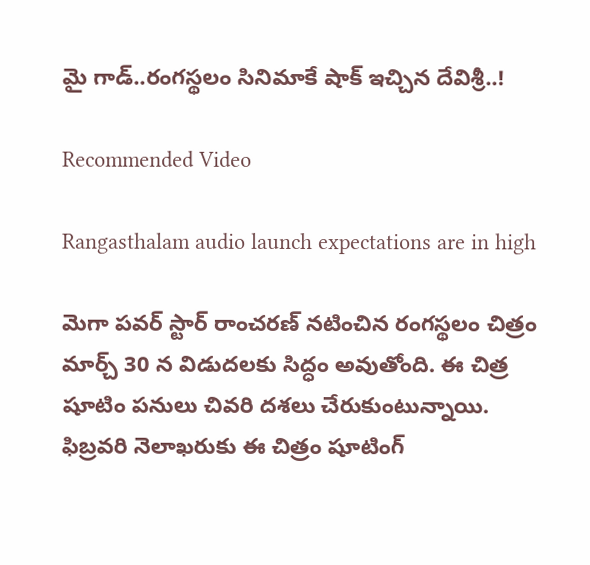మై గాడ్..రంగస్థలం సినిమాకే షాక్ ఇచ్చిన దేవిశ్రీ..!

Recommended Video

Rangasthalam audio launch expectations are in high

మెగా పవర్ స్టార్ రాంచరణ్ నటించిన రంగస్థలం చిత్రం మార్చ్ 30 న విడుదలకు సిద్ధం అవుతోంది. ఈ చిత్ర షూటిం పనులు చివరి దశలు చేరుకుంటున్నాయి. ఫిబ్రవరి నెలాఖరుకు ఈ చిత్రం షూటింగ్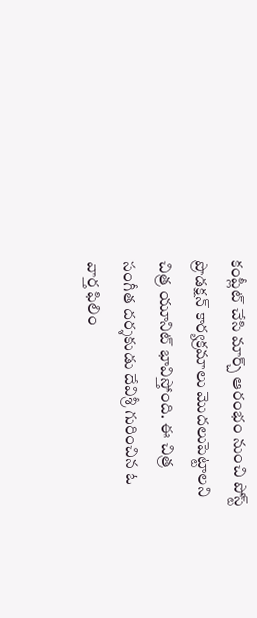కంప్లీట్ చేసి మార్చ్ ఆరంభం నుంచి పోస్ట్ ప్రొడక్షన్ కార్యక్రమాలు మొదలుపెట్టాలని చిత్ర యూనిట్ భావిస్తోంది. ఈ చిత్ర సంగీత దర్శకుడు దేవిశ్రీ గురించిన ఓ వార్త ఫిలిం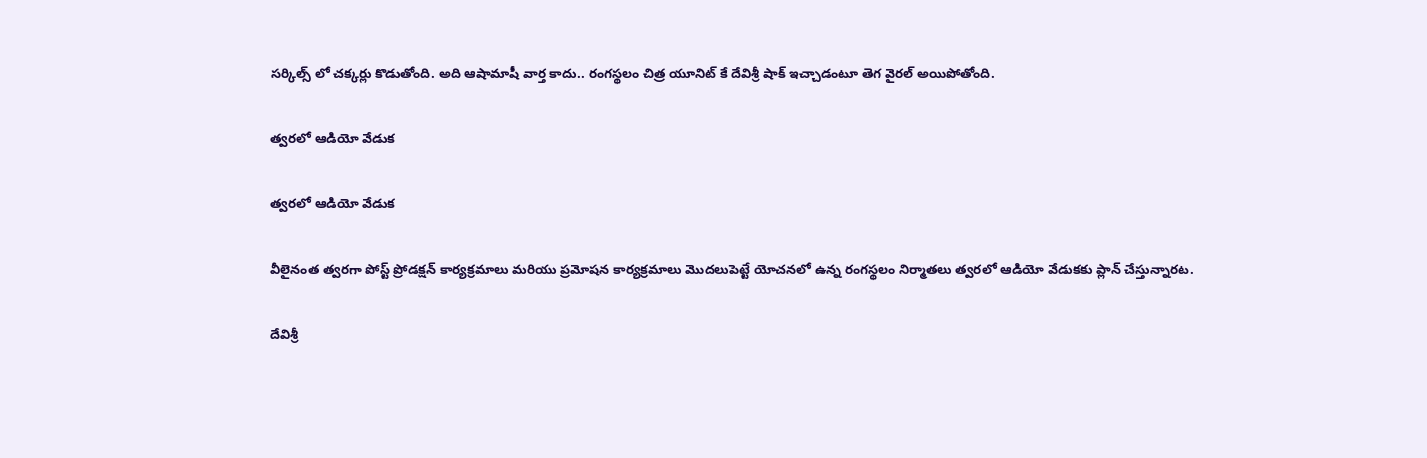సర్కిల్స్ లో చక్కర్లు కొడుతోంది. అది ఆషామాషీ వార్త కాదు.. రంగస్థలం చిత్ర యూనిట్ కే దేవిశ్రీ షాక్ ఇచ్చాడంటూ తెగ వైరల్ అయిపోతోంది.

త్వరలో ఆడియో వేడుక

త్వరలో ఆడియో వేడుక

వీలైనంత త్వరగా పోస్ట్ ప్రోడక్షన్ కార్యక్రమాలు మరియు ప్రమోషన కార్యక్రమాలు మొదలుపెట్టే యోచనలో ఉన్న రంగస్థలం నిర్మాతలు త్వరలో ఆడియో వేడుకకు ప్లాన్ చేస్తున్నారట.

దేవిశ్రీ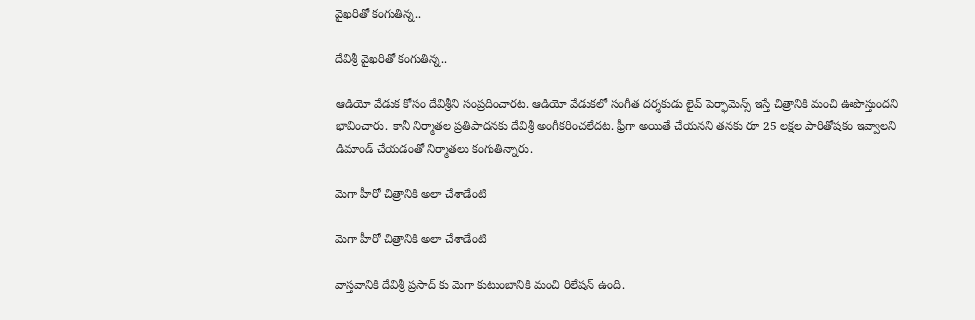వైఖరితో కంగుతిన్న..

దేవిశ్రీ వైఖరితో కంగుతిన్న..

ఆడియో వేడుక కోసం దేవిశ్రీని సంప్రదించారట. ఆడియో వేడుకలో సంగీత దర్శకుడు లైవ్ పెర్ఫామెన్స్ ఇస్తే చిత్రానికి మంచి ఊపొస్తుందని భావించారు. కానీ నిర్మాతల ప్రతిపాదనకు దేవిశ్రీ అంగీకరించలేదట. ఫ్రీగా అయితే చేయనని తనకు రూ 25 లక్షల పారితోషకం ఇవ్వాలని డిమాండ్ చేయడంతో నిర్మాతలు కంగుతిన్నారు.

మెగా హీరో చిత్రానికి అలా చేశాడేంటి

మెగా హీరో చిత్రానికి అలా చేశాడేంటి

వాస్తవానికి దేవిశ్రీ ప్రసాద్ కు మెగా కుటుంబానికి మంచి రిలేషన్ ఉంది.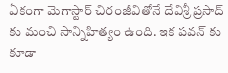ఏకంగా మెగాస్టార్ చిరంజీవితోనే దేవిశ్రీ ప్రసాద్ కు మంచి సాన్నిహిత్యం ఉంది. ఇక పవన్ కు కూడా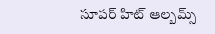సూపర్ హిట్ ఆల్బమ్స్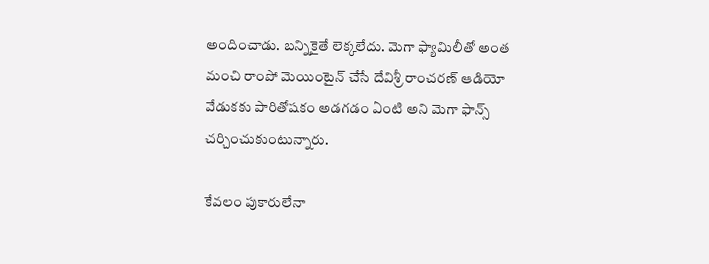అందించాడు. బన్నికైతే లెక్కలేదు. మెగా ఫ్యామిలీతో అంత మంచి రాంపో మెయింటైన్ చేసే దేవిశ్రీ రాంచరణ్ ఆడియో వేడుకకు పారితోషకం అడగడం ఏంటి అని మెగా ఫాన్స్ చర్చించుకుంటున్నారు.

కేవలం పుకారులేనా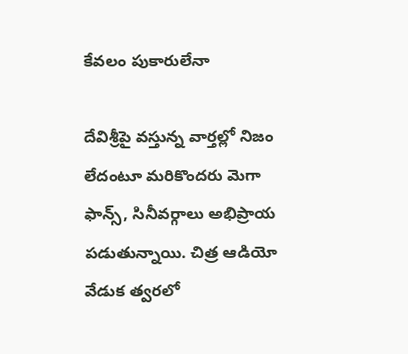కేవలం పుకారులేనా

దేవిశ్రీపై వస్తున్న వార్తల్లో నిజం లేదంటూ మరికొందరు మెగా ఫాన్స్, సినీవర్గాలు అభిప్రాయ పడుతున్నాయి. చిత్ర ఆడియో వేడుక త్వరలో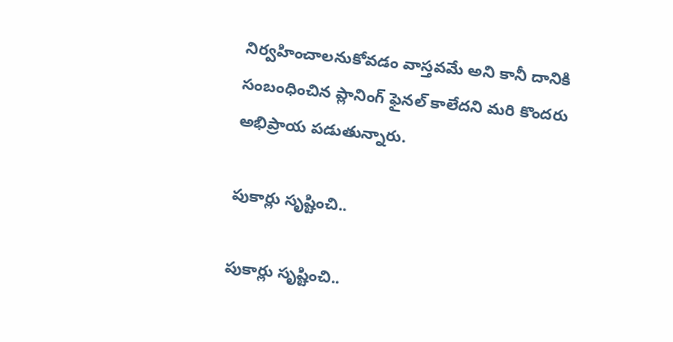నిర్వహించాలనుకోవడం వాస్తవమే అని కానీ దానికి సంబంధించిన ప్లానింగ్ ఫైనల్ కాలేదని మరి కొందరు అభిప్రాయ పడుతున్నారు.

పుకార్లు సృష్టించి..

పుకార్లు సృష్టించి..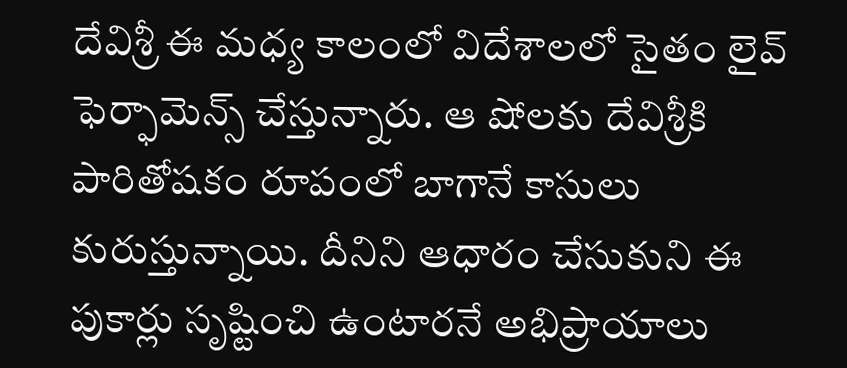దేవిశ్రీ ఈ మధ్య కాలంలో విదేశాలలో సైతం లైవ్ ఫెర్ఫామెన్స్ చేస్తున్నారు. ఆ షోలకు దేవిశ్రీకి పారితోషకం రూపంలో బాగానే కాసులు కురుస్తున్నాయి. దీనిని ఆధారం చేసుకుని ఈ పుకార్లు సృష్టించి ఉంటారనే అభిప్రాయాలు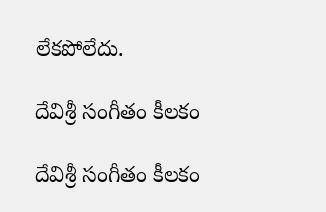లేకపోలేదు.

దేవిశ్రీ సంగీతం కీలకం

దేవిశ్రీ సంగీతం కీలకం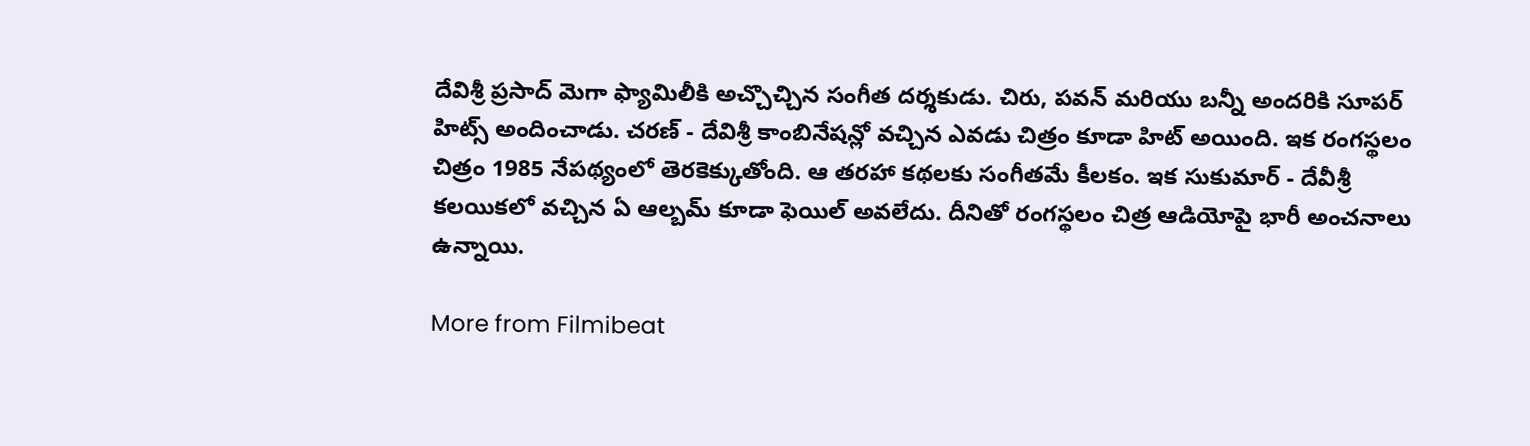దేవిశ్రీ ప్రసాద్ మెగా ఫ్యామిలీకి అచ్చొచ్చిన సంగీత దర్శకుడు. చిరు, పవన్ మరియు బన్నీ అందరికి సూపర్ హిట్స్ అందించాడు. చరణ్ - దేవిశ్రీ కాంబినేషన్లో వచ్చిన ఎవడు చిత్రం కూడా హిట్ అయింది. ఇక రంగస్థలం చిత్రం 1985 నేపథ్యంలో తెరకెక్కుతోంది. ఆ తరహా కథలకు సంగీతమే కీలకం. ఇక సుకుమార్ - దేవీశ్రీ కలయికలో వచ్చిన ఏ ఆల్బమ్ కూడా ఫెయిల్ అవలేదు. దీనితో రంగస్థలం చిత్ర ఆడియోపై భారీ అంచనాలు ఉన్నాయి.

More from Filmibeat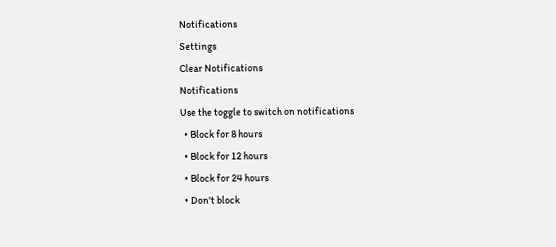Notifications
Settings
Clear Notifications
Notifications
Use the toggle to switch on notifications
  • Block for 8 hours
  • Block for 12 hours
  • Block for 24 hours
  • Don't block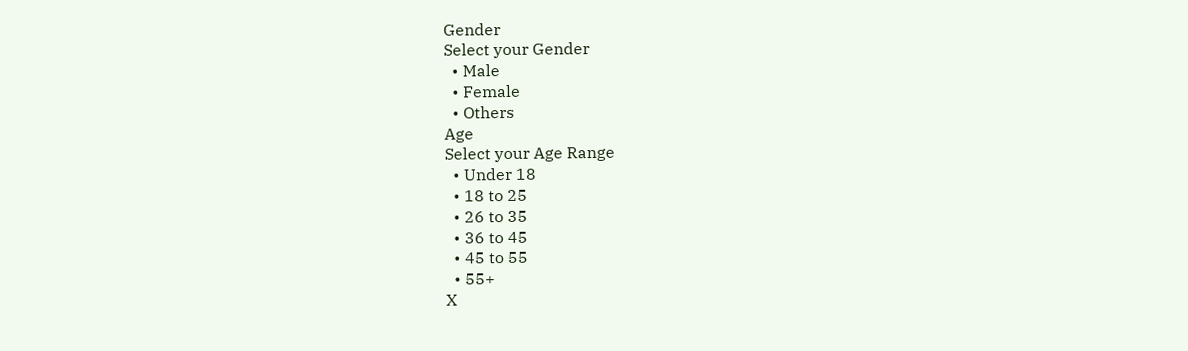Gender
Select your Gender
  • Male
  • Female
  • Others
Age
Select your Age Range
  • Under 18
  • 18 to 25
  • 26 to 35
  • 36 to 45
  • 45 to 55
  • 55+
X